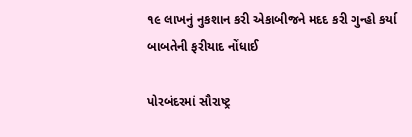૧૯ લાખનું નુકશાન કરી એકાબીજને મદદ કરી ગુન્હો કર્યા બાબતેની ફરીયાદ નોંધાઈ

પોરબંદરમાં સૌરાષ્ટ્ર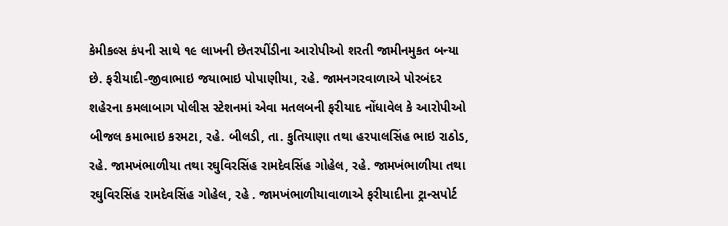કેમીકલ્સ કંપની સાથે ૧૯ લાખની છેતરપીંડીના આરોપીઓ શરતી જામીનમુકત બન્યા છે. ફરીયાદી-જીવાભાઇ જયાભાઇ પોપાણીયા, રહે. જામનગરવાળાએ પોરબંદર શહેરના કમલાબાગ પોલીસ સ્ટેશનમાં એવા મતલબની ફરીયાદ નોંધાવેલ કે આરોપીઓ બીજલ કમાભાઇ કરમટા, રહે. બીલડી, તા. કુતિયાણા તથા હરપાલસિંહ ભાઇ રાઠોડ, રહે. જામખંભાળીયા તથા રઘુવિરસિંહ રામદેવસિંહ ગોહેલ, રહે. જામખંભાળીયા તથા રઘુવિરસિંહ રામદેવસિંહ ગોહેલ, રહે . જામખંભાળીયાવાળાએ ફરીયાદીના ટ્રાન્સપોર્ટ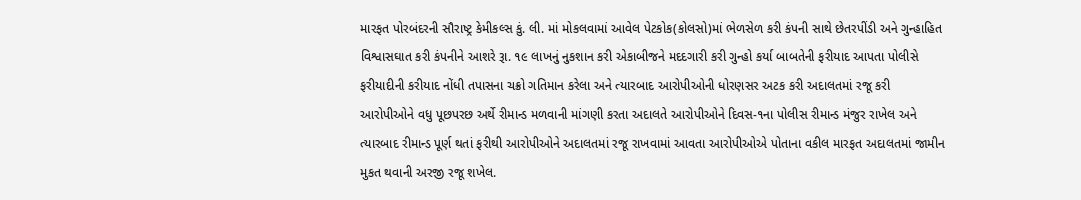મારફત પોરબંદરની સૌરાષ્ટ્ર કેમીકલ્સ કું. લી. માં મોકલવામાં આવેલ પેટકોક(કોલસો)માં ભેળસેળ કરી કંપની સાથે છેતરપીંડી અને ગુન્હાહિત વિશ્વાસઘાત કરી કંપનીને આશરે રૂા. ૧૯ લાખનું નુકશાન કરી એકાબીજને મદદગારી કરી ગુન્હો કર્યા બાબતેની ફરીયાદ આપતા પોલીસે ફરીયાદીની કરીયાદ નોંધી તપાસના ચક્રો ગતિમાન કરેલા અને ત્યારબાદ આરોપીઓની ધોરણસર અટક કરી અદાલતમાં રજૂ કરી આરોપીઓને વધુ પૂછપરછ અર્થે રીમાન્ડ મળવાની માંગણી કરતા અદાલતે આરોપીઓને દિવસ-૧ના પોલીસ રીમાન્ડ મંજુર રાખેલ અને ત્યારબાદ રીમાન્ડ પૂર્ણ થતાં ફરીથી આરોપીઓને અદાલતમાં રજૂ રાખવામાં આવતા આરોપીઓએ પોતાના વકીલ મારફત અદાલતમાં જામીન મુકત થવાની અરજી રજૂ શખેલ.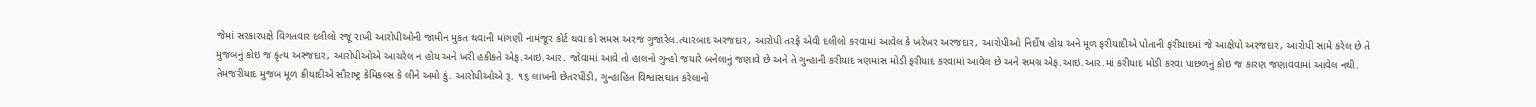જેમાં સરકારપક્ષે વિગતવાર દલીલો રજૂ રાખી આરોપીઓની જામીન મુકત થવાની માંગણી નામંજૂર કોર્ટ થવા કો સમસ અરજ ગુજારેલ.ત્યારબાદ અરજદાર, આરોપી તરફે એવી દલીલો કરવામાં આવેલ કે ખરેખર અરજદાર, આરોપીઓ નિર્દોષ હોય અને મૂળ ફરીયાદીએ પોતાની ફરીયાદમાં જે આક્ષેપો અરજદાર, આરોપી સામે કરેલ છે તે મુજબનું કોઇ જ કૃત્ય અસ્જદાર, આરોપીઓએ આચરેલ ન હોય અને ખરી હકીકતે એફ.આઇ.આર. જોવામાં આવે તો હાલનો ગુન્હો જયારે બનેલાનું જણાવે છે અને તે ગુન્હાની કરીયાદ ત્રણમાસ મોડી ફરીયાદ કરવામાં આવેલ છે અને સમગ્ર એફ.આઇ.આર.માં કરીયાદ મોડી કરવા પાછળનું કોઇ જ કારણ જણાવવામાં આવેલ નથી. તેમજરીયાદ મુજબ મૂળ ક્રીયાદીએ સૌરાષ્ટ્ર કેમિકલ્સ કે લીને અમો કું. આરોપીઓએ રૂ. ૧૬ લાખની છેતરપીંડી, ગુન્હાહિત વિશ્વાસઘાત કરેલાનો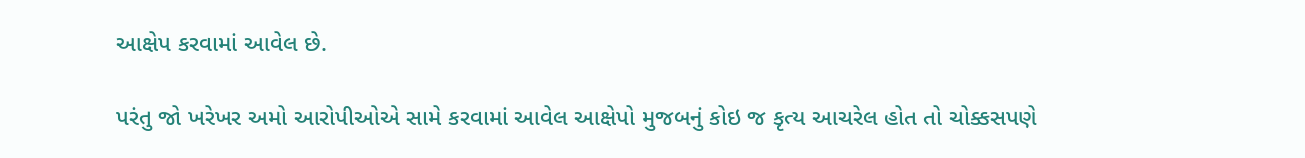આક્ષેપ કરવામાં આવેલ છે.

પરંતુ જો ખરેખર અમો આરોપીઓએ સામે કરવામાં આવેલ આક્ષેપો મુજબનું કોઇ જ કૃત્ય આચરેલ હોત તો ચોક્કસપણે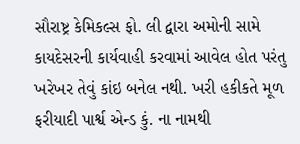સૌરાષ્ટ્ર કેમિકલ્સ ફો. લી દ્વારા અમોની સામે કાયદેસરની કાર્યવાહી કરવામાં આવેલ હોત પરંતુ ખરેખર તેવું કાંઇ બનેલ નથી. ખરી હકીકતે મૂળ ફરીયાદી પાર્શ્વ એન્ડ કું. ના નામથી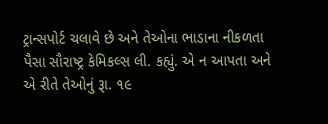ટ્રાન્સપોર્ટ ચલાવે છે અને તેઓના ભાડાના નીકળતા પૈસા સૌરાષ્ટ્ર કેમિકલ્સ લી. કહ્યું. એ ન આપતા અને એ રીતે તેઓનું રૂા. ૧૯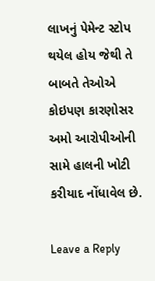લાખનું પેમેન્ટ સ્ટોપ થયેલ હોય જેથી તે બાબતે તેઓએ કોઇપણ કારણોસર અમો આરોપીઓની સામે હાલની ખોટી કરીયાદ નોંધાવેલ છે.

Leave a Reply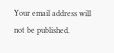Your email address will not be published.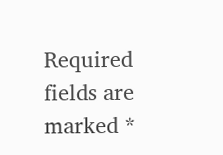Required fields are marked *